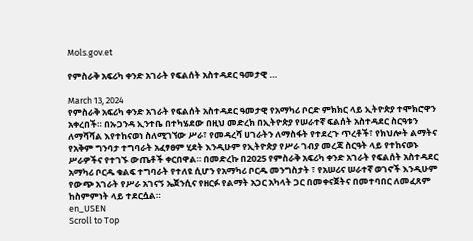Mols.gov.et

የምስራቅ አፍሪካ ቀንድ አገራት የፍልሰት አስተዳደር ዓመታዊ …

March 13, 2024
የምስራቅ አፍሪካ ቀንድ አገራት የፍልሰት አስተዳደር ዓመታዊ የአማካሪ ቦርድ ምክክር ላይ ኢትዮጵያ ተሞክሮዋን አቀረበች። በኡጋንዳ ኢንተቤ በተካሄደው በዚህ መድረክ በኢትዮጵያ የሠራተኛ ፍልሰት አስተዳደር ስርዓቱን ለማሻሻል እየተከናወነ ስለሚገኘው ሥራ፣ የመዳረሻ ሀገራትን ለማስፋት የተደረጉ ጥረቶች፣ የክህሎት ልማትና የአቅም ግንባታ ተግባራት አፈፃፀም ሂደት እንዲሁም የኢትዮጵያ የሥራ ገብያ መረጃ ስርዓት ላይ የተከናወኑ ሥራዎችና የተገኙ ውጤቶች ቀርበዋል። በመድረኩ በ2025 የምስራቅ አፍሪካ ቀንድ አገራት የፍልሰት አስተዳደር አማካሪ ቦርዱ ቁልፍ ተግባራት የተለዩ ሲሆን የአማካሪ ቦርዱ መንግስታት ፣ የአሠሪና ሠራተኛ ወገኖች እንዲሁም የውጭ አገራት የሥራ አገናኝ ኤጀንሲና የዘርፉ የልማት አጋር አካላት ጋር በመቀናጀትና በመተባበር ለመፈጸም ከስምምነት ላይ ተደርሷል።
en_USEN
Scroll to Top